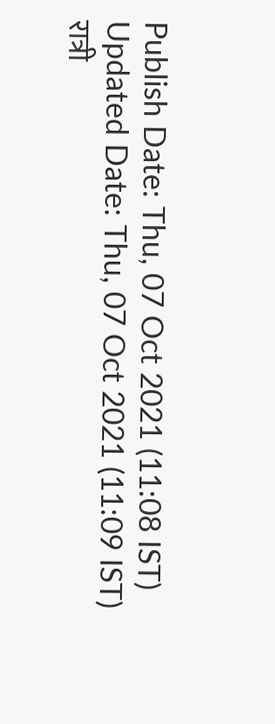Publish Date: Thu, 07 Oct 2021 (11:08 IST)
Updated Date: Thu, 07 Oct 2021 (11:09 IST)
रात्री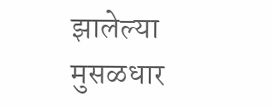झालेल्या मुसळधार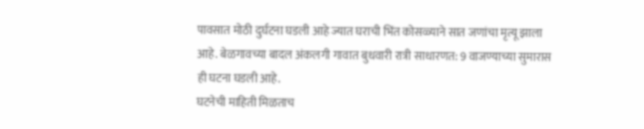पावसात मोठी दुर्घटना घडली आहे ज्यात घराची भिंत कोसळ्याने सात जणांचा मृत्यू झाला आहे. बेळगावच्या बादल अंकलगी गावात बुधवारी रात्री साधारणत: 9 वाजण्याच्या सुमारास ही घटना घडली आहे.
घटनेची माहिती मिळताच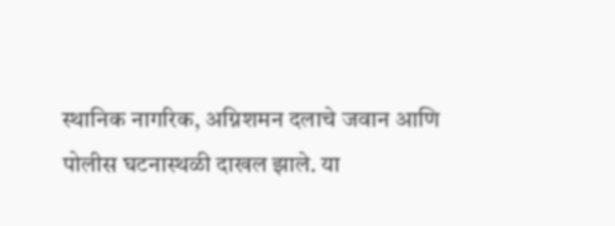स्थानिक नागरिक, अग्निशमन दलाचे जवान आणि पोलीस घटनास्थळी दाखल झाले. या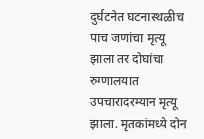दुर्घटनेत घटनास्थळीच पाच जणांचा मृत्यू झाला तर दोघांचा रुग्णालयात उपचारादरम्यान मृत्यू झाला. मृतकांमध्ये दोन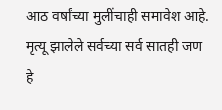आठ वर्षांच्या मुलींचाही समावेश आहे.
मृत्यू झालेले सर्वच्या सर्व सातही जण हे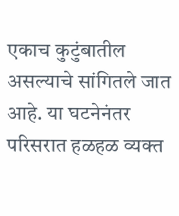एकाच कुटुंबातील असल्याचे सांगितले जात आहे. या घटनेनंतर परिसरात हळहळ व्यक्त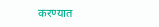करण्यात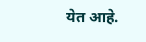येत आहे.